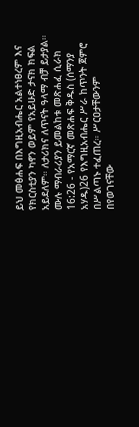ይህ መፅሐፍ በእግዚአብሔር አልተነፀረም እና የክርስቲያን ካኖን ወይም የአይሁድ ታናክ ክፍል አይደለም። ለታሪክና ለጥናት ዓላማ ብቻ ይታያል። ሙሉ ማብራሪያን ይመልከቱ መጽሐፈ ሲራክ 16:26 - የአማርኛ መጽሐፍ ቅዱስ (ሰማንያ አሃዱ)26 የእግዚአብሔር ሥራ ከጥንት ጀምሮ በሥልጣኑ ተፈጠረ። ሥርዐታቸውንም በየወገናቸው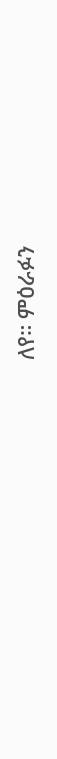ለየ። ምዕራፉን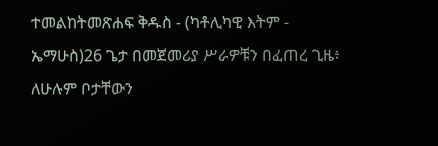ተመልከትመጽሐፍ ቅዱስ - (ካቶሊካዊ እትም - ኤማሁስ)26 ጌታ በመጀመሪያ ሥራዎቹን በፈጠረ ጊዜ፥ ለሁሉም ቦታቸውን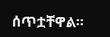ሰጥቷቸዋል።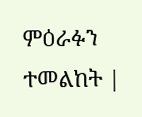ምዕራፉን ተመልከት |